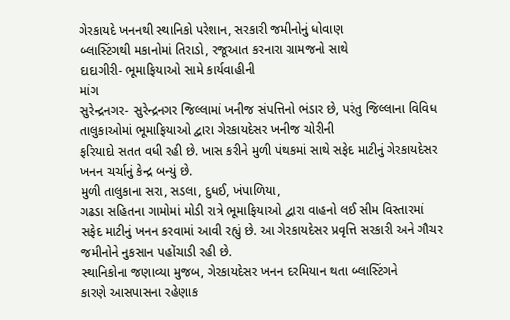ગેરકાયદે ખનનથી સ્થાનિકો પરેશાન, સરકારી જમીનોનું ધોવાણ
બ્લાસ્ટિંગથી મકાનોમાં તિરાડો, રજૂઆત કરનારા ગ્રામજનો સાથે
દાદાગીરી- ભૂમાફિયાઓ સામે કાર્યવાહીની
માંગ
સુરેન્દ્રનગર- સુરેન્દ્રનગર જિલ્લામાં ખનીજ સંપત્તિનો ભંડાર છે, પરંતુ જિલ્લાના વિવિધ તાલુકાઓમાં ભૂમાફિયાઓ દ્વારા ગેરકાયદેસર ખનીજ ચોરીની
ફરિયાદો સતત વધી રહી છે. ખાસ કરીને મુળી પંથકમાં સાથે સફેદ માટીનું ગેરકાયદેસર
ખનન ચર્ચાનું કેન્દ્ર બન્યું છે.
મુળી તાલુકાના સરા, સડલા, દુધઈ, ખંપાળિયા,
ગઢડા સહિતના ગામોમાં મોડી રાત્રે ભૂમાફિયાઓ દ્વારા વાહનો લઈ સીમ વિસ્તારમાં
સફેદ માટીનું ખનન કરવામાં આવી રહ્યું છે. આ ગેરકાયદેસર પ્રવૃત્તિ સરકારી અને ગૌચર
જમીનોને નુકસાન પહોંચાડી રહી છે.
સ્થાનિકોના જણાવ્યા મુજબ, ગેરકાયદેસર ખનન દરમિયાન થતા બ્લાસ્ટિંગને
કારણે આસપાસના રહેણાક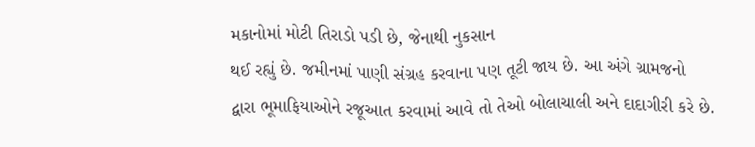મકાનોમાં મોટી તિરાડો પડી છે, જેનાથી નુકસાન
થઈ રહ્યું છે. જમીનમાં પાણી સંગ્રહ કરવાના પણ તૂટી જાય છે. આ અંગે ગ્રામજનો
દ્વારા ભૂમાફિયાઓને રજૂઆત કરવામાં આવે તો તેઓ બોલાચાલી અને દાદાગીરી કરે છે.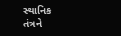સ્થાનિક
તંત્રને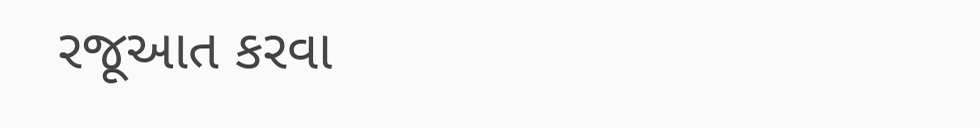રજૂઆત કરવા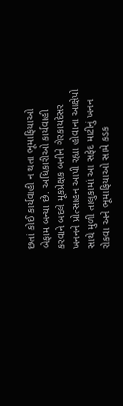છતાં કોઈ કાર્યવાહી ન થતા ભૂમાફિયાઓ બેફામ બન્યા છે. અધિકારીઓ કાર્યવાહી
કરવાને બદલે મૂકપ્રેક્ષક બનીને ગેરકાયદેસર ખનનને પ્રોત્સાહન આપી રહ્યા હોવાના આક્ષેપો
સાથે મુળી તાલુકામાં આ સફેદ માટીનું ખનન રોકવા અને ભૂમાફિયાઓ સામે કડક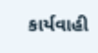કાર્યવાહી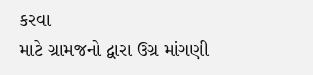કરવા
માટે ગ્રામજનો દ્વારા ઉગ્ર માંગણી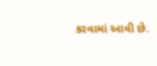કરવામાં આવી છે.